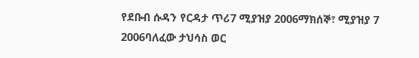የደቡብ ሱዳን የርዳታ ጥሪ7 ሚያዝያ 2006ማክሰኞ፣ ሚያዝያ 7 2006ባለፈው ታህሳስ ወር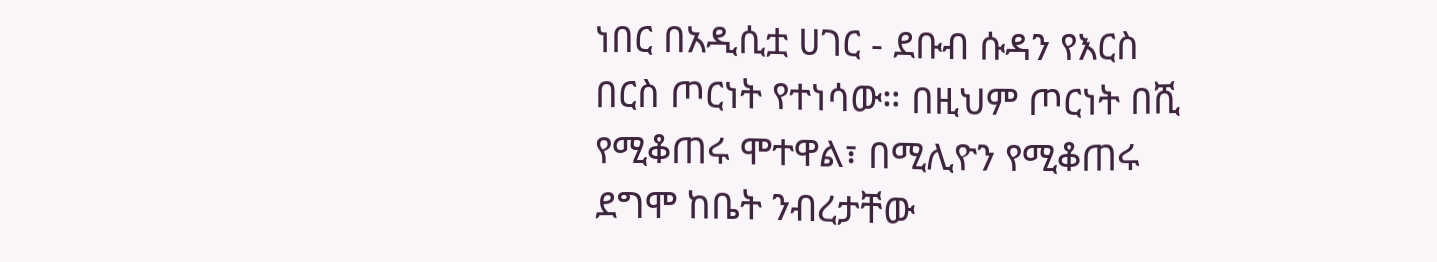ነበር በአዲሲቷ ሀገር - ደቡብ ሱዳን የእርስ በርስ ጦርነት የተነሳው። በዚህም ጦርነት በሺ የሚቆጠሩ ሞተዋል፣ በሚሊዮን የሚቆጠሩ ደግሞ ከቤት ንብረታቸው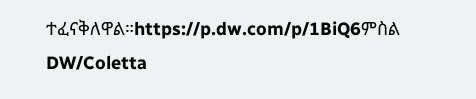ተፈናቅለዋል።https://p.dw.com/p/1BiQ6ምስል DW/Coletta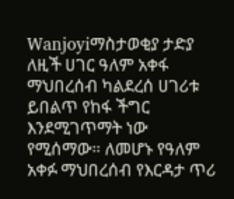Wanjoyiማስታወቂያ ታድያ ለዚች ሀገር ዓለም አቀፋ ማህበረሰብ ካልደረሰ ሀገሪቱ ይበልጥ የከፋ ችግር እንደሚገጥማት ነው የሚሰማው። ለመሆኑ የዓለም አቀፉ ማህበረሰብ የእርዳታ ጥሪ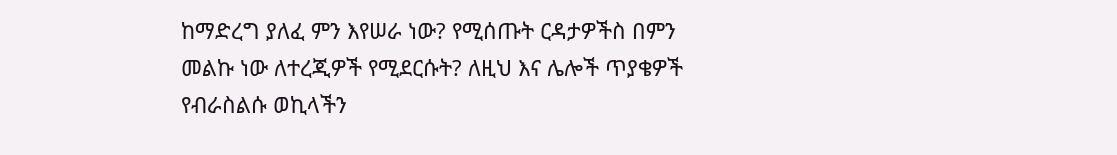ከማድረግ ያለፈ ምን እየሠራ ነው? የሚሰጡት ርዳታዎችስ በምን መልኩ ነው ለተረጂዎች የሚደርሱት? ለዚህ እና ሌሎች ጥያቄዎች የብራስልሱ ወኪላችን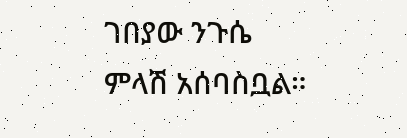ገበያው ንጉሴ ምላሽ አሰባስቧል።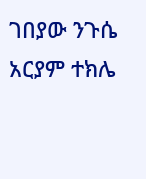ገበያው ንጉሴ አርያም ተክሌ